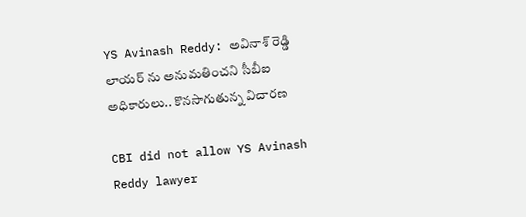YS Avinash Reddy: అవినాశ్ రెడ్డి లాయర్ ను అనుమతించని సీబీఐ అధికారులు.. కొనసాగుతున్న విచారణ

CBI did not allow YS Avinash Reddy lawyer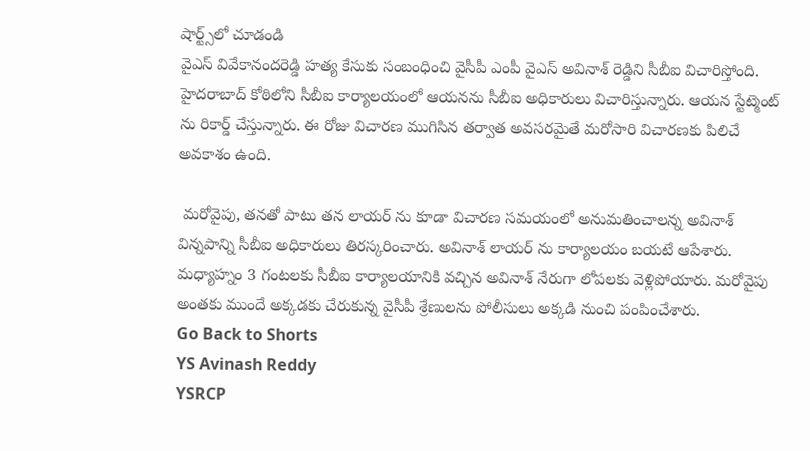షార్ట్స్‌లో చూడండి
వైఎస్ వివేకానందరెడ్డి హత్య కేసుకు సంబంధించి వైసీపీ ఎంపీ వైఎస్ అవినాశ్ రెడ్డిని సీబీఐ విచారిస్తోంది. హైదరాబాద్ కోఠిలోని సీబీఐ కార్యాలయంలో ఆయనను సీబీఐ అధికారులు విచారిస్తున్నారు. ఆయన స్టేట్మెంట్ ను రికార్డ్ చేస్తున్నారు. ఈ రోజు విచారణ ముగిసిన తర్వాత అవసరమైతే మరోసారి విచారణకు పిలిచే అవకాశం ఉంది.

 మరోవైపు, తనతో పాటు తన లాయర్ ను కూడా విచారణ సమయంలో అనుమతించాలన్న అవినాశ్ విన్నపాన్ని సీబీఐ అధికారులు తిరస్కరించారు. అవినాశ్ లాయర్ ను కార్యాలయం బయటే ఆపేశారు. మధ్యాహ్నం 3 గంటలకు సీబీఐ కార్యాలయానికి వచ్చిన అవినాశ్ నేరుగా లోపలకు వెళ్లిపోయారు. మరోవైపు అంతకు ముందే అక్కడకు చేరుకున్న వైసీపీ శ్రేణులను పోలీసులు అక్కడి నుంచి పంపించేశారు.
Go Back to Shorts
YS Avinash Reddy
YSRCP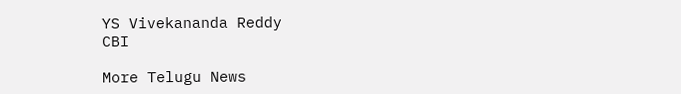YS Vivekananda Reddy
CBI

More Telugu News